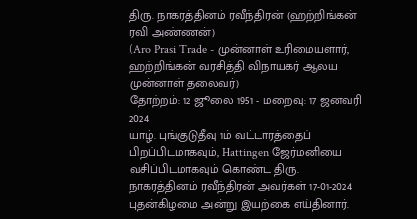திரு. நாகரத்தினம் ரவீந்திரன் (ஹற்றிங்கன் ரவி அண்ணன்)
(Aro Prasi Trade - முன்னாள் உரிமையளார், ஹற்றிங்கன் வரசித்தி விநாயகர் ஆலய முன்னாள் தலைவர்)
தோற்றம்: 12 ஜூலை 1951 - மறைவு: 17 ஜனவரி 2024
யாழ். புங்குடுதீவு 1ம் வட்டாரத்தைப் பிறப்பிடமாகவும், Hattingen ஜேர்மனியை வசிப்பிடமாகவும் கொண்ட திரு. நாகரத்தினம் ரவீந்திரன் அவர்கள் 17-01-2024 புதன்கிழமை அன்று இயற்கை எய்தினார்.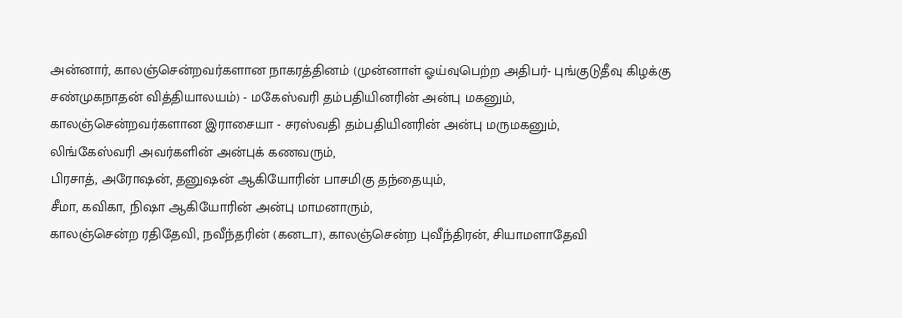அன்னார், காலஞ்சென்றவர்களான நாகரத்தினம் (முன்னாள் ஓய்வுபெற்ற அதிபர்- புங்குடுதீவு கிழக்கு சண்முகநாதன் வித்தியாலயம்) - மகேஸ்வரி தம்பதியினரின் அன்பு மகனும்,
காலஞ்சென்றவர்களான இராசையா - சரஸ்வதி தம்பதியினரின் அன்பு மருமகனும்,
லிங்கேஸ்வரி அவர்களின் அன்புக் கணவரும்,
பிரசாத், அரோஷன், தனுஷன் ஆகியோரின் பாசமிகு தந்தையும்,
சீமா, கவிகா, நிஷா ஆகியோரின் அன்பு மாமனாரும்,
காலஞ்சென்ற ரதிதேவி, நவீந்தரின் (கனடா), காலஞ்சென்ற புவீந்திரன், சியாமளாதேவி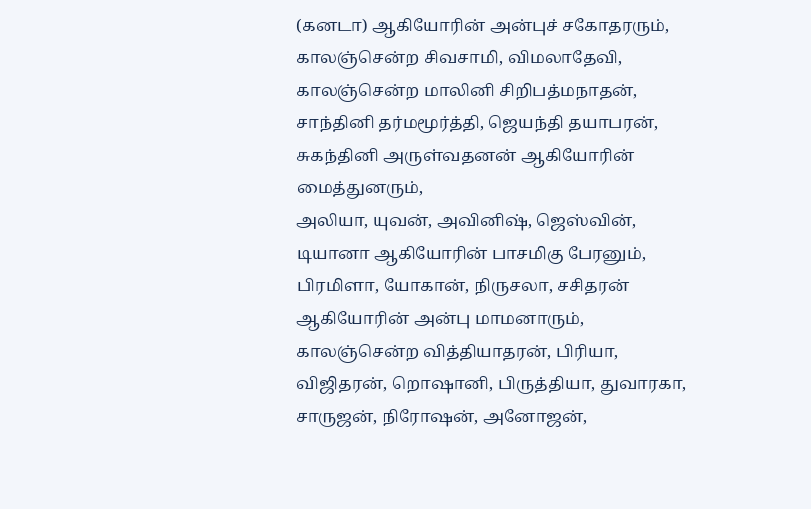(கனடா) ஆகியோரின் அன்புச் சகோதரரும்,
காலஞ்சென்ற சிவசாமி, விமலாதேவி, காலஞ்சென்ற மாலினி சிறிபத்மநாதன், சாந்தினி தர்மமூர்த்தி, ஜெயந்தி தயாபரன், சுகந்தினி அருள்வதனன் ஆகியோரின் மைத்துனரும்,
அலியா, யுவன், அவினிஷ், ஜெஸ்வின், டியானா ஆகியோரின் பாசமிகு பேரனும்,
பிரமிளா, யோகான், நிருசலா, சசிதரன் ஆகியோரின் அன்பு மாமனாரும்,
காலஞ்சென்ற வித்தியாதரன், பிரியா, விஜிதரன், றொஷானி, பிருத்தியா, துவாரகா, சாருஜன், நிரோஷன், அனோஜன்,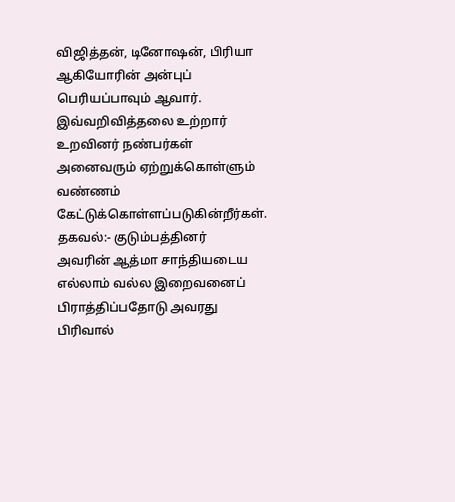விஜித்தன், டினோஷன், பிரியா ஆகியோரின் அன்புப் பெரியப்பாவும் ஆவார்.
இவ்வறிவித்தலை உற்றார் உறவினர் நண்பர்கள் அனைவரும் ஏற்றுக்கொள்ளும் வண்ணம் கேட்டுக்கொள்ளப்படுகின்றீர்கள்.
தகவல்:- குடும்பத்தினர்
அவரின் ஆத்மா சாந்தியடைய எல்லாம் வல்ல இறைவனைப் பிராத்திப்பதோடு அவரது பிரிவால்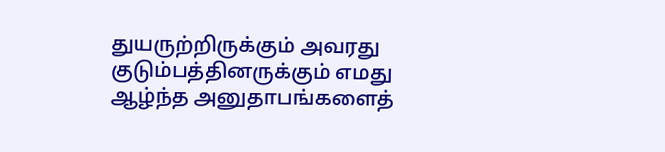துயருற்றிருக்கும் அவரது குடும்பத்தினருக்கும் எமது ஆழ்ந்த அனுதாபங்களைத்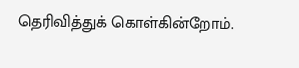தெரிவித்துக் கொள்கின்றோம்.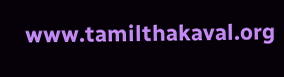www.tamilthakaval.org